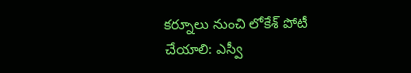కర్నూలు నుంచి లోకేశ్ పోటీ చేయాలి: ఎస్వీ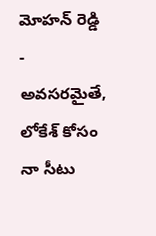మోహన్ రెడ్డి
- అవసరమైతే, లోకేశ్ కోసం నా సీటు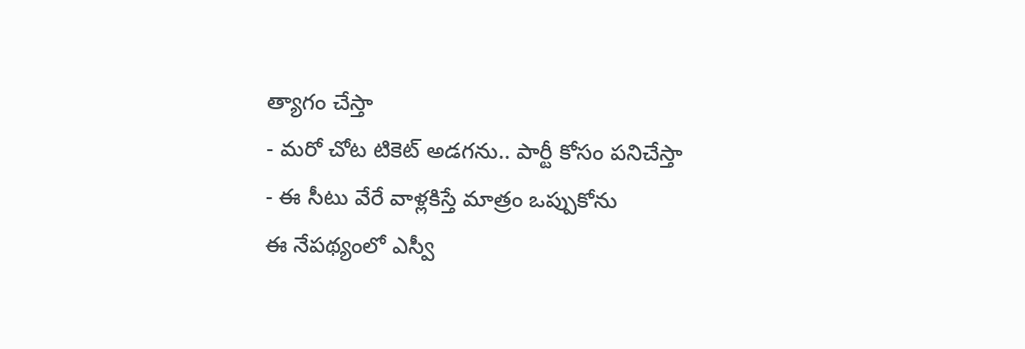త్యాగం చేస్తా
- మరో చోట టికెట్ అడగను.. పార్టీ కోసం పనిచేస్తా
- ఈ సీటు వేరే వాళ్లకిస్తే మాత్రం ఒప్పుకోను
ఈ నేపథ్యంలో ఎస్వీ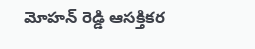మోహన్ రెడ్డి ఆసక్తికర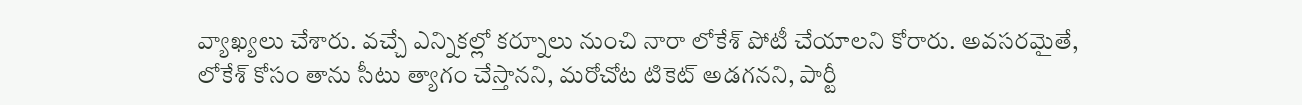వ్యాఖ్యలు చేశారు. వచ్చే ఎన్నికల్లో కర్నూలు నుంచి నారా లోకేశ్ పోటీ చేయాలని కోరారు. అవసరమైతే, లోకేశ్ కోసం తాను సీటు త్యాగం చేస్తానని, మరోచోట టికెట్ అడగనని, పార్టీ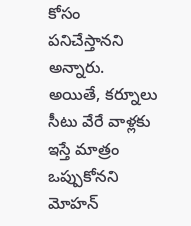కోసం పనిచేస్తానని అన్నారు. అయితే, కర్నూలు సీటు వేరే వాళ్లకు ఇస్తే మాత్రం ఒప్పుకోనని మోహన్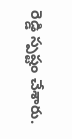రెడ్డి స్పష్టం చేశారు.